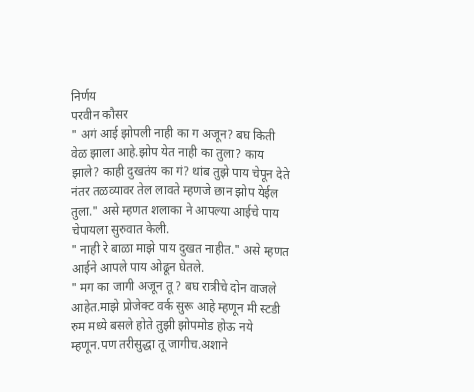निर्णय
परवीन कौसर
" अगं आई झोपली नाही का ग अजून? बघ किती वेळ झाला आहे.झोप येत नाही का तुला? काय झाले? काही दुखतंय का गं? थांब तुझे पाय चेपून देते नंतर तळव्यावर तेल लावते म्हणजे छान झोप येईल तुला." असे म्हणत शलाका ने आपल्या आईचे पाय चेपायला सुरुवात केली.
" नाही रे बाळा माझे पाय दुखत नाहीत." असे म्हणत आईने आपले पाय ओढून घेतले.
" मग का जागी अजून तू ? बघ रात्रीचे दोन वाजले आहेत.माझे प्रोजेक्ट वर्क सुरू आहे म्हणून मी स्टडी रुम मध्ये बसले होते तुझी झोपमोड होऊ नये म्हणून.पण तरीसुद्धा तू जागीच.अशाने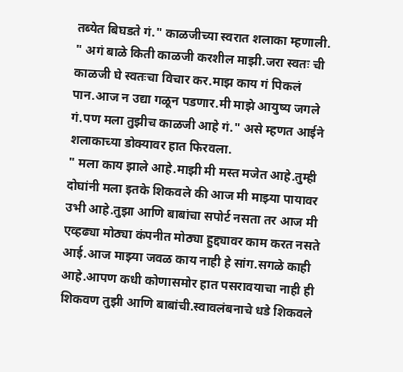तब्येत बिघडते गं." काळजीच्या स्वरात शलाका म्हणाली.
" अगं बाळे किती काळजी करशील माझी.जरा स्वतः ची काळजी घे स्वतःचा विचार कर.माझ काय गं पिकलं पान.आज न उद्या गळून पडणार.मी माझे आयुष्य जगले गं.पण मला तुझीच काळजी आहे गं." असे म्हणत आईने शलाकाच्या डोक्यावर हात फिरवला.
" मला काय झाले आहे.माझी मी मस्त मजेत आहे.तुम्ही दोघांनी मला इतके शिकवले की आज मी माझ्या पायावर उभी आहे.तुझा आणि बाबांचा सपोर्ट नसता तर आज मी एव्हढ्या मोठ्या कंपनीत मोठ्या हुद्द्यावर काम करत नसते आई.आज माझ्या जवळ काय नाही हे सांग.सगळे काही आहे.आपण कधी कोणासमोर हात पसरावयाचा नाही ही शिकवण तुझी आणि बाबांची.स्वावलंबनाचे धडे शिकवले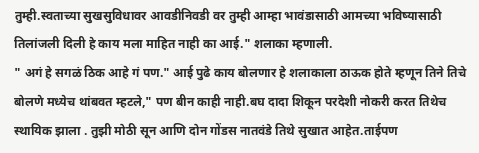तुम्ही.स्वताच्या सुखसुविधावर आवडीनिवडी वर तुम्ही आम्हा भावंडासाठी आमच्या भविष्यासाठी तिलांजली दिली हे काय मला माहित नाही का आई." शलाका म्हणाली.
" अगं हे सगळं ठिक आहे गं पण." आई पुढे काय बोलणार हे शलाकाला ठाऊक होते म्हणून तिने तिचे बोलणे मध्येच थांबवत म्हटले," पण बीन काही नाही.बघ दादा शिकून परदेशी नोकरी करत तिथेच स्थायिक झाला . तुझी मोठी सून आणि दोन गोंडस नातवंडे तिथे सुखात आहेत.ताईपण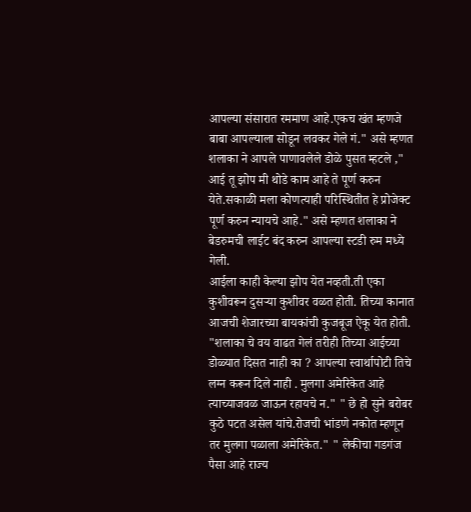आपल्या संसारात रममाण आहे.एकच खंत म्हणजे बाबा आपल्याला सोडून लवकर गेले गं." असे म्हणत शलाका ने आपले पाणावलेले डोळे पुसत म्हटले ," आई तू झोप मी थोडे काम आहे ते पूर्ण करुन येते.सकाळी मला कोणत्याही परिस्थितीत हे प्रोजेक्ट पूर्ण करुन न्यायचे आहे." असे म्हणत शलाका ने बेडरुमची लाईट बंद करुन आपल्या स्टडी रुम मध्ये गेली.
आईला काही केल्या झोप येत नव्हती.ती एका कुशीवरून दुसऱ्या कुशीवर वळत होती. तिच्या कानात आजची शेजारच्या बायकांची कुजबूज ऐकू येत होती. "शलाका चे वय वाढत गेलं तरीही तिच्या आईच्या डोळ्यात दिसत नाही का ? आपल्या स्वार्थापोटी तिचे लग्न करून दिले नाही . मुलगा अमेरिकेत आहे त्याच्याजवळ जाऊन रहायचे न." " छे हो सुने बरोबर कुठे पटत असेल यांचे.रोजची भांडणे नकोत म्हणून तर मुलगा पळाला अमेरिकेत." " लेकीचा गडगंज पैसा आहे राज्य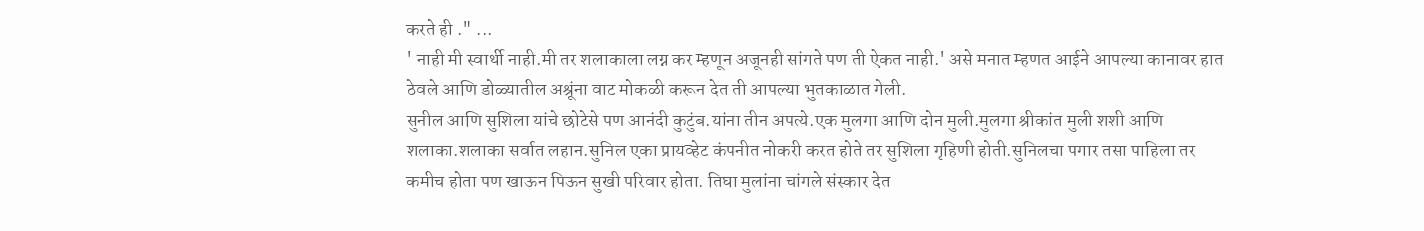करते ही ." ...
' नाही मी स्वार्थी नाही.मी तर शलाकाला लग्न कर म्हणून अजूनही सांगते पण ती ऐकत नाही.' असे मनात म्हणत आईने आपल्या कानावर हात ठेवले आणि डोळ्यातील अश्रूंना वाट मोकळी करून देत ती आपल्या भुतकाळात गेली.
सुनील आणि सुशिला यांचे छोटेसे पण आनंदी कुटुंब.यांना तीन अपत्ये.एक मुलगा आणि दोन मुली.मुलगा श्रीकांत मुली शशी आणि शलाका.शलाका सर्वात लहान.सुनिल एका प्रायव्हेट कंपनीत नोकरी करत होते तर सुशिला गृहिणी होती.सुनिलचा पगार तसा पाहिला तर कमीच होता पण खाऊन पिऊन सुखी परिवार होता. तिघा मुलांना चांगले संस्कार देत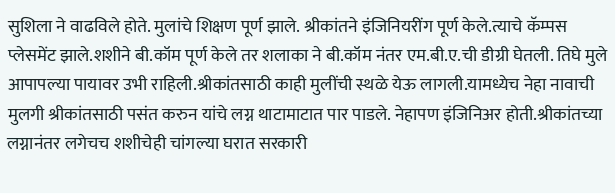सुशिला ने वाढविले होते. मुलांचे शिक्षण पूर्ण झाले. श्रीकांतने इंजिनियरींग पूर्ण केले.त्याचे कॅम्पस प्लेसमेंट झाले.शशीने बी.कॉम पूर्ण केले तर शलाका ने बी.कॉम नंतर एम.बी.ए.ची डीग्री घेतली. तिघे मुले आपापल्या पायावर उभी राहिली.श्रीकांतसाठी काही मुलींची स्थळे येऊ लागली.यामध्येच नेहा नावाची मुलगी श्रीकांतसाठी पसंत करुन यांचे लग्न थाटामाटात पार पाडले. नेहापण इंजिनिअर होती.श्रीकांतच्या लग्नानंतर लगेचच शशीचेही चांगल्या घरात सरकारी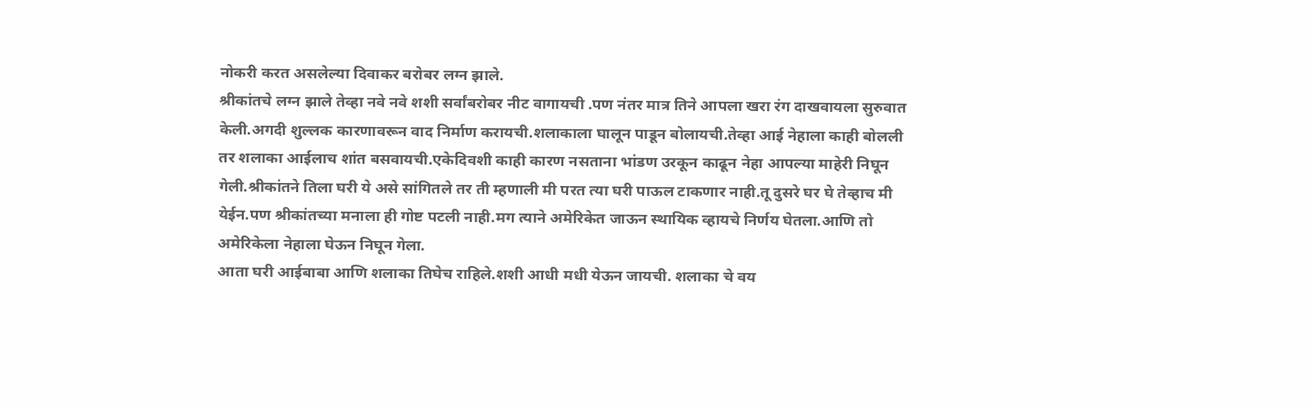नोकरी करत असलेल्या दिवाकर बरोबर लग्न झाले.
श्रीकांतचे लग्न झाले तेव्हा नवे नवे शशी सर्वांबरोबर नीट वागायची .पण नंतर मात्र तिने आपला खरा रंग दाखवायला सुरुवात केली.अगदी शुल्लक कारणावरून वाद निर्माण करायची.शलाकाला घालून पाडून बोलायची.तेव्हा आई नेहाला काही बोलली तर शलाका आईलाच शांत बसवायची.एकेदिवशी काही कारण नसताना भांडण उरकून काढून नेहा आपल्या माहेरी निघून गेली.श्रीकांतने तिला घरी ये असे सांगितले तर ती म्हणाली मी परत त्या घरी पाऊल टाकणार नाही.तू दुसरे घर घे तेव्हाच मी येईन.पण श्रीकांतच्या मनाला ही गोष्ट पटली नाही.मग त्याने अमेरिकेत जाऊन स्थायिक व्हायचे निर्णय घेतला.आणि तो अमेरिकेला नेहाला घेऊन निघून गेला.
आता घरी आईबाबा आणि शलाका तिघेच राहिले.शशी आधी मधी येऊन जायची. शलाका चे वय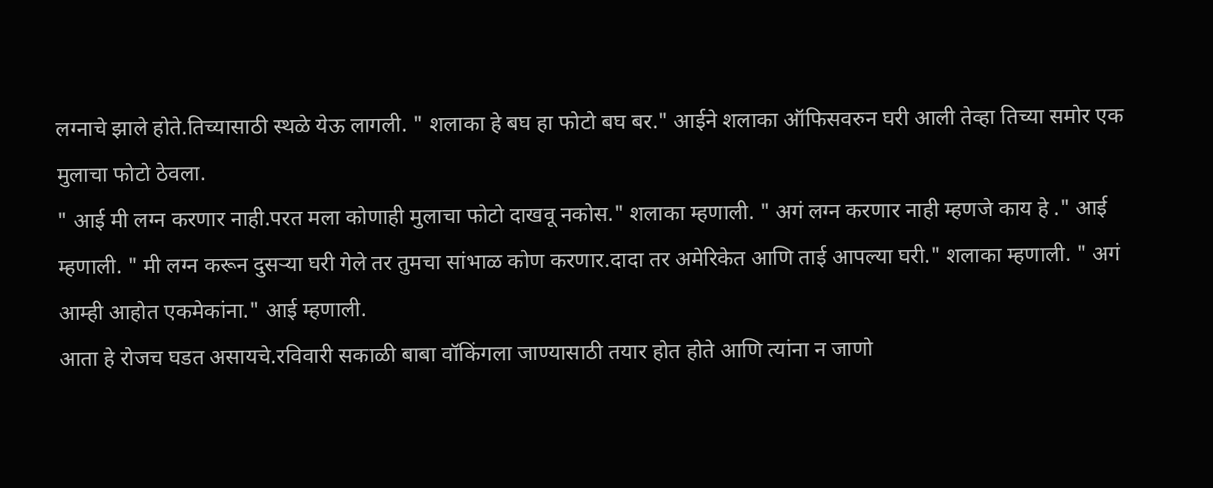लग्नाचे झाले होते.तिच्यासाठी स्थळे येऊ लागली. " शलाका हे बघ हा फोटो बघ बर." आईने शलाका ऑफिसवरुन घरी आली तेव्हा तिच्या समोर एक मुलाचा फोटो ठेवला.
" आई मी लग्न करणार नाही.परत मला कोणाही मुलाचा फोटो दाखवू नकोस." शलाका म्हणाली. " अगं लग्न करणार नाही म्हणजे काय हे ." आई म्हणाली. " मी लग्न करून दुसऱ्या घरी गेले तर तुमचा सांभाळ कोण करणार.दादा तर अमेरिकेत आणि ताई आपल्या घरी." शलाका म्हणाली. " अगं आम्ही आहोत एकमेकांना." आई म्हणाली.
आता हे रोजच घडत असायचे.रविवारी सकाळी बाबा वॉकिंगला जाण्यासाठी तयार होत होते आणि त्यांना न जाणो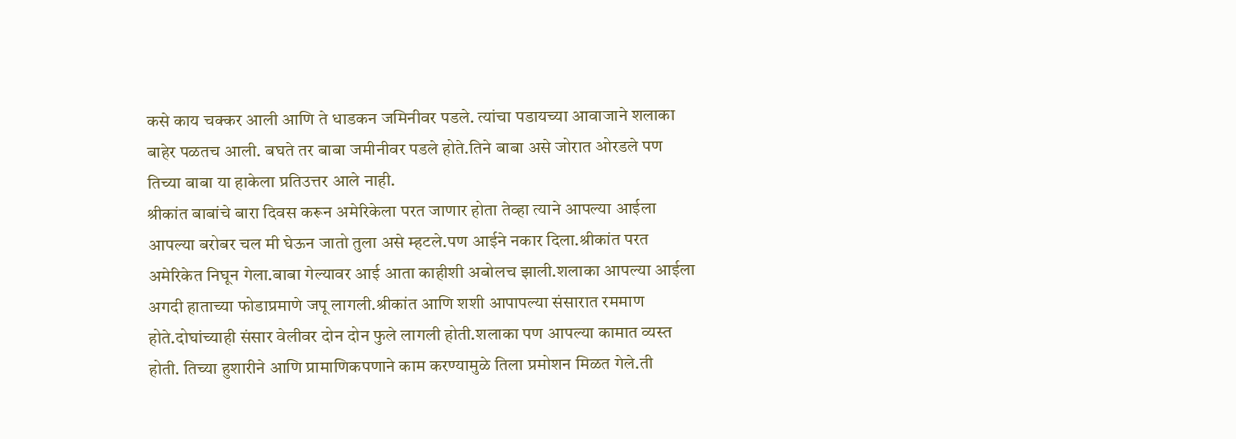कसे काय चक्कर आली आणि ते धाडकन जमिनीवर पडले. त्यांचा पडायच्या आवाजाने शलाका बाहेर पळतच आली. बघते तर बाबा जमीनीवर पडले होते.तिने बाबा असे जोरात ओरडले पण तिच्या बाबा या हाकेला प्रतिउत्तर आले नाही.
श्रीकांत बाबांचे बारा दिवस करून अमेरिकेला परत जाणार होता तेव्हा त्याने आपल्या आईला आपल्या बरोबर चल मी घेऊन जातो तुला असे म्हटले.पण आईने नकार दिला.श्रीकांत परत अमेरिकेत निघून गेला.बाबा गेल्यावर आई आता काहीशी अबोलच झाली.शलाका आपल्या आईला अगदी हाताच्या फोडाप्रमाणे जपू लागली.श्रीकांत आणि शशी आपापल्या संसारात रममाण होते.दोघांच्याही संसार वेलीवर दोन दोन फुले लागली होती.शलाका पण आपल्या कामात व्यस्त होती. तिच्या हुशारीने आणि प्रामाणिकपणाने काम करण्यामुळे तिला प्रमोशन मिळत गेले.ती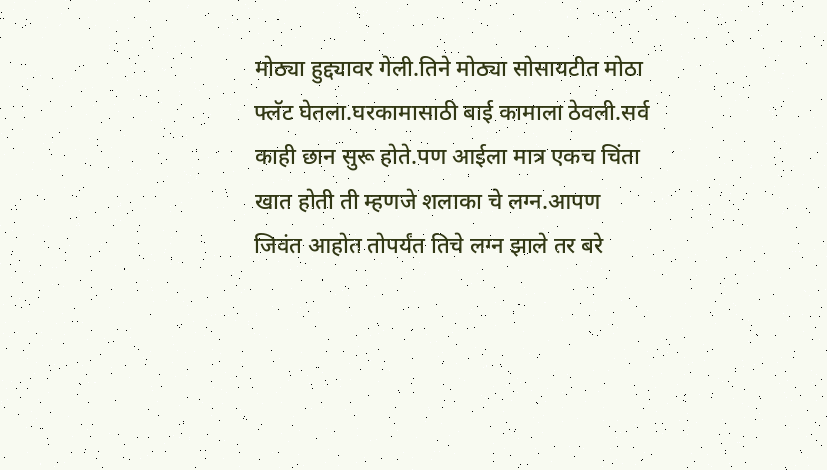मोठ्या हुद्द्यावर गेली.तिने मोठ्या सोसायटीत मोठा फ्लॅट घेतला.घरकामासाठी बाई कामाला ठेवली.सर्व काही छान सुरू होते.पण आईला मात्र एकच चिंता खात होती ती म्हणजे शलाका चे लग्न.आपण जिवंत आहोत तोपर्यंत तिचे लग्न झाले तर बरे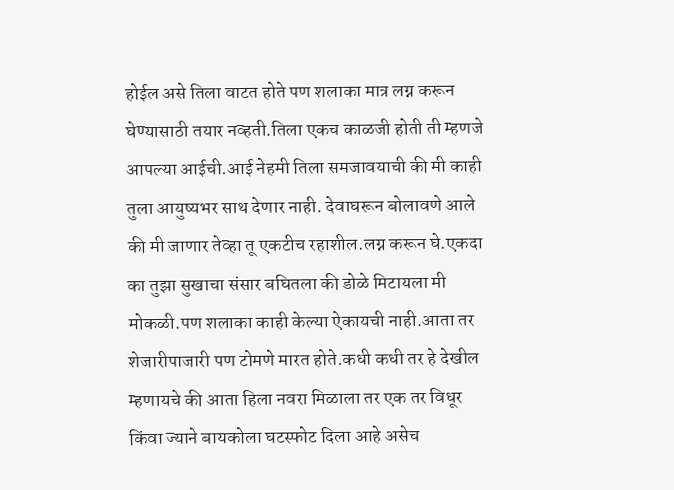होईल असे तिला वाटत होते पण शलाका मात्र लग्न करून घेण्यासाठी तयार नव्हती.तिला एकच काळजी होती ती म्हणजे आपल्या आईची.आई नेहमी तिला समजावयाची की मी काही तुला आयुष्यभर साथ देणार नाही. देवाघरून बोलावणे आले की मी जाणार तेव्हा तू एकटीच रहाशील.लग्न करून घे.एकदा का तुझा सुखाचा संसार बघितला की डोळे मिटायला मी मोकळी.पण शलाका काही केल्या ऐकायची नाही.आता तर शेजारीपाजारी पण टोमणे मारत होते.कधी कधी तर हे देखील म्हणायचे की आता हिला नवरा मिळाला तर एक तर विधूर किंवा ज्याने बायकोला घटस्फोट दिला आहे असेच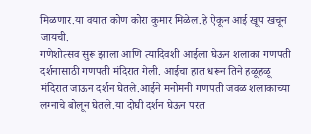मिळणार.या वयात कोण कोरा कुमार मिळेल.हे ऐकून आई खूप खचून जायची.
गणेशोत्सव सुरू झाला आणि त्यादिवशी आईला घेऊन शलाका गणपती दर्शनासाठी गणपती मंदिरात गेली. आईचा हात धरून तिने हळूहळू मंदिरात जाऊन दर्शन घेतले.आईने मनोमनी गणपती जवळ शलाकाच्या लग्नाचे बोलून घेतले.या दोघी दर्शन घेऊन परत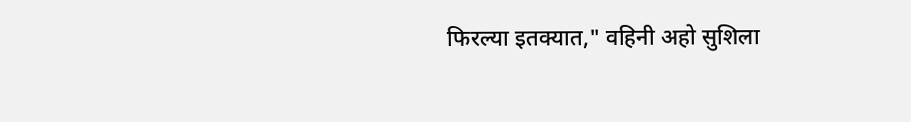फिरल्या इतक्यात," वहिनी अहो सुशिला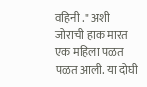वहिनी ." अशी जोराची हाक मारत एक महिला पळत पळत आली. या दोघी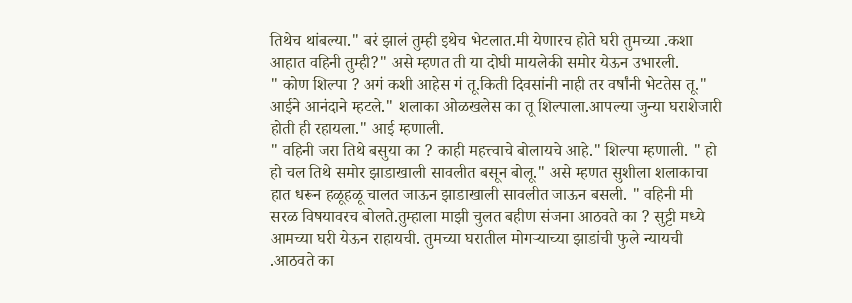तिथेच थांबल्या." बरं झालं तुम्ही इथेच भेटलात.मी येणारच होते घरी तुमच्या .कशा आहात वहिनी तुम्ही?" असे म्हणत ती या दोघी मायलेकी समोर येऊन उभारली.
" कोण शिल्पा ? अगं कशी आहेस गं तू.किती दिवसांनी नाही तर वर्षांनी भेटतेस तू." आईने आनंदाने म्हटले." शलाका ओळखलेस का तू शिल्पाला.आपल्या जुन्या घराशेजारी होती ही रहायला." आई म्हणाली.
" वहिनी जरा तिथे बसुया का ? काही महत्त्वाचे बोलायचे आहे." शिल्पा म्हणाली. " हो हो चल तिथे समोर झाडाखाली सावलीत बसून बोलू." असे म्हणत सुशीला शलाकाचा हात धरून हळूहळू चालत जाऊन झाडाखाली सावलीत जाऊन बसली. " वहिनी मी सरळ विषयावरच बोलते.तुम्हाला माझी चुलत बहीण संजना आठवते का ? सुट्टी मध्ये आमच्या घरी येऊन राहायची. तुमच्या घरातील मोगऱ्याच्या झाडांची फुले न्यायची .आठवते का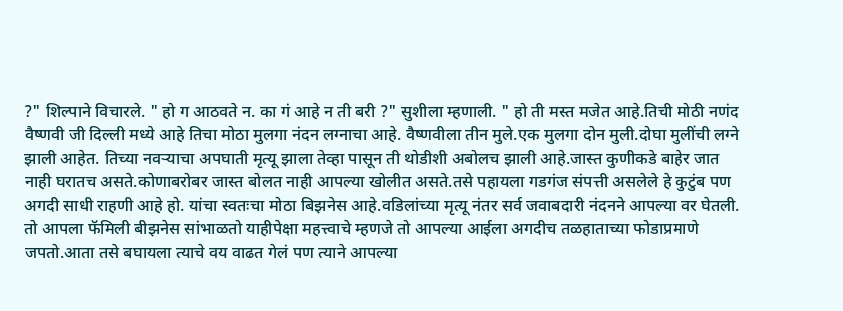?" शिल्पाने विचारले. " हो ग आठवते न. का गं आहे न ती बरी ?" सुशीला म्हणाली. " हो ती मस्त मजेत आहे.तिची मोठी नणंद वैष्णवी जी दिल्ली मध्ये आहे तिचा मोठा मुलगा नंदन लग्नाचा आहे. वैष्णवीला तीन मुले.एक मुलगा दोन मुली.दोघा मुलींची लग्ने झाली आहेत. तिच्या नवऱ्याचा अपघाती मृत्यू झाला तेव्हा पासून ती थोडीशी अबोलच झाली आहे.जास्त कुणीकडे बाहेर जात नाही घरातच असते.कोणाबरोबर जास्त बोलत नाही आपल्या खोलीत असते.तसे पहायला गडगंज संपत्ती असलेले हे कुटुंब पण अगदी साधी राहणी आहे हो. यांचा स्वतःचा मोठा बिझनेस आहे.वडिलांच्या मृत्यू नंतर सर्व जवाबदारी नंदनने आपल्या वर घेतली. तो आपला फॅमिली बीझनेस सांभाळतो याहीपेक्षा महत्त्वाचे म्हणजे तो आपल्या आईला अगदीच तळहाताच्या फोडाप्रमाणे जपतो.आता तसे बघायला त्याचे वय वाढत गेलं पण त्याने आपल्या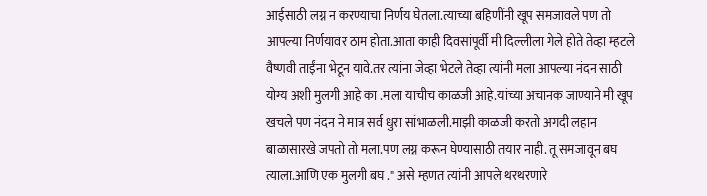आईसाठी लग्न न करण्याचा निर्णय घेतला.त्याच्या बहिणींनी खूप समजावले पण तो आपल्या निर्णयावर ठाम होता.आता काही दिवसांपूर्वी मी दिल्लीला गेले होते तेव्हा म्हटले वैष्णवी ताईंना भेटून यावे.तर त्यांना जेव्हा भेटले तेव्हा त्यांनी मला आपल्या नंदन साठी योग्य अशी मुलगी आहे का .मला याचीच काळजी आहे.यांच्या अचानक जाण्याने मी खूप खचले पण नंदन ने मात्र सर्व धुरा सांभाळली.माझी काळजी करतो अगदी लहान बाळासारखे जपतो तो मला.पण लग्न करून घेण्यासाठी तयार नाही. तू समजावून बघ त्याला.आणि एक मुलगी बघ ." असे म्हणत त्यांनी आपले थरथरणारे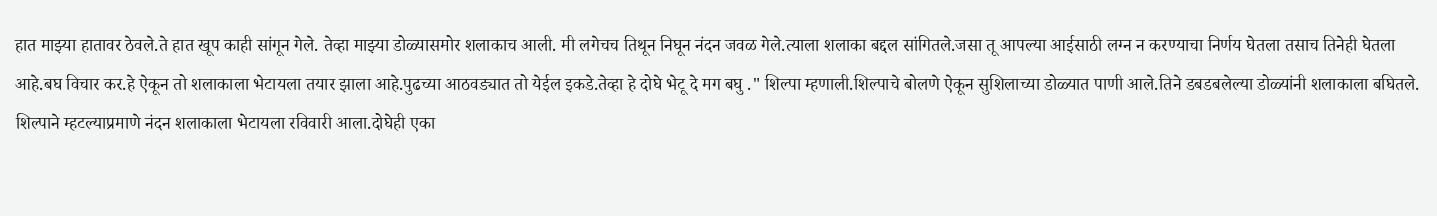हात माझ्या हातावर ठेवले.ते हात खूप काही सांगून गेले. तेव्हा माझ्या डोळ्यासमोर शलाकाच आली. मी लगेचच तिथून निघून नंदन जवळ गेले.त्याला शलाका बद्दल सांगितले.जसा तू आपल्या आईसाठी लग्न न करण्याचा निर्णय घेतला तसाच तिनेही घेतला आहे.बघ विचार कर.हे ऐकून तो शलाकाला भेटायला तयार झाला आहे.पुढच्या आठवड्यात तो येईल इकडे.तेव्हा हे दोघे भेटू दे मग बघु ." शिल्पा म्हणाली.शिल्पाचे बोलणे ऐकून सुशिलाच्या डोळ्यात पाणी आले.तिने डबडबलेल्या डोळ्यांनी शलाकाला बघितले.
शिल्पाने म्हटल्याप्रमाणे नंदन शलाकाला भेटायला रविवारी आला.दोघेही एका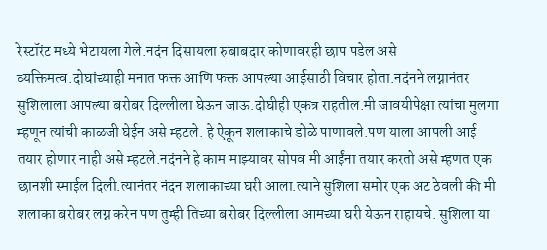रेस्टॉरंट मध्ये भेटायला गेले.नदंन दिसायला रुबाबदार कोणावरही छाप पडेल असे व्यक्तिमत्व.दोघांच्याही मनात फक्त आणि फक्त आपल्या आईसाठी विचार होता.नदंनने लग्नानंतर सुशिलाला आपल्या बरोबर दिल्लीला घेऊन जाऊ.दोघीही एकत्र राहतील.मी जावयीपेक्षा त्यांचा मुलगा म्हणून त्यांची काळजी घेईन असे म्हटले. हे ऐकून शलाकाचे डोळे पाणावले.पण याला आपली आई तयार होणार नाही असे म्हटले.नदंनने हे काम माझ्यावर सोपव मी आईंना तयार करतो असे म्हणत एक छानशी स्माईल दिली.त्यानंतर नंदन शलाकाच्या घरी आला.त्याने सुशिला समोर एक अट ठेवली की मी शलाका बरोबर लग्न करेन पण तुम्ही तिच्या बरोबर दिल्लीला आमच्या घरी येऊन राहायचे. सुशिला या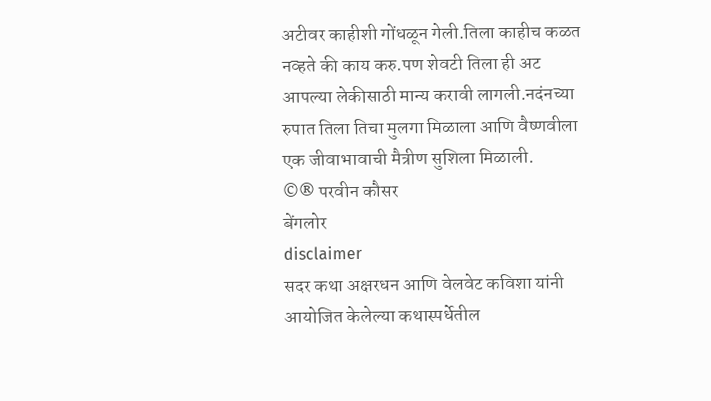अटीवर काहीशी गोंधळून गेली.तिला काहीच कळत नव्हते की काय करु.पण शेवटी तिला ही अट आपल्या लेकीसाठी मान्य करावी लागली.नदंनच्या रुपात तिला तिचा मुलगा मिळाला आणि वैष्णवीला एक जीवाभावाची मैत्रीण सुशिला मिळाली.
©® परवीन कौसर
बेंगलोर
disclaimer
सदर कथा अक्षरधन आणि वेलवेट कविशा यांनी आयोजित केलेल्या कथास्पर्धेतील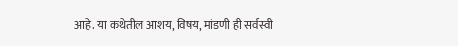आहे. या कथेतील आशय, विषय, मांडणी ही सर्वस्वी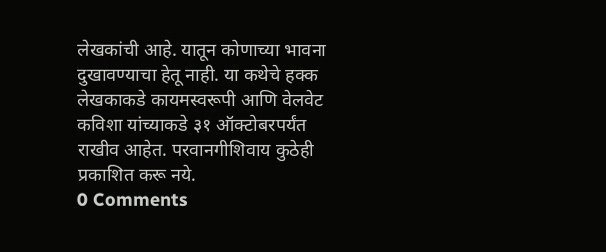लेखकांची आहे. यातून कोणाच्या भावना दुखावण्याचा हेतू नाही. या कथेचे हक्क लेखकाकडे कायमस्वरूपी आणि वेलवेट कविशा यांच्याकडे ३१ ऑक्टोबरपर्यंत राखीव आहेत. परवानगीशिवाय कुठेही प्रकाशित करू नये.
0 Comments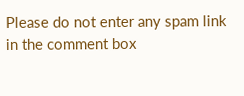Please do not enter any spam link in the comment box